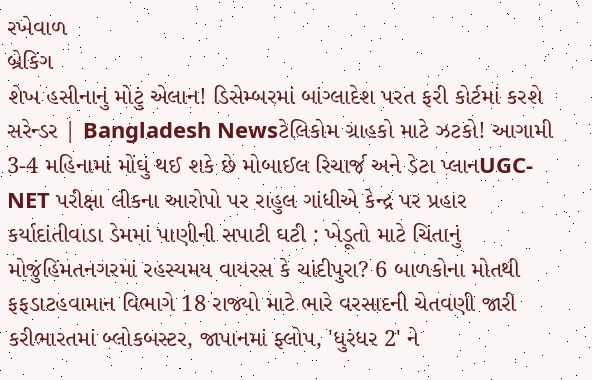રખેવાળ
બ્રેકિંગ
શેખ હસીનાનું મોટું એલાન! ડિસેમ્બરમાં બાંગ્લાદેશ પરત ફરી કોર્ટમાં કરશે સરેન્ડર | Bangladesh Newsટેલિકોમ ગ્રાહકો માટે ઝટકો! આગામી 3-4 મહિનામાં મોંઘું થઈ શકે છે મોબાઈલ રિચાર્જ અને ડેટા પ્લાનUGC-NET પરીક્ષા લીકના આરોપો પર રાહુલ ગાંધીએ કેન્દ્ર પર પ્રહાર કર્યાદાંતીવાડા ડેમમાં પાણીની સપાટી ઘટી : ખેડૂતો માટે ચિંતાનું મોજુંહિંમતનગરમાં રહસ્યમય વાયરસ કે ચાંદીપુરા? 6 બાળકોના મોતથી ફફડાટહવામાન વિભાગે 18 રાજ્યો માટે ભારે વરસાદની ચેતવણી જારી કરીભારતમાં બ્લોકબસ્ટર, જાપાનમાં ફ્લોપ, 'ધુરંધર 2' ને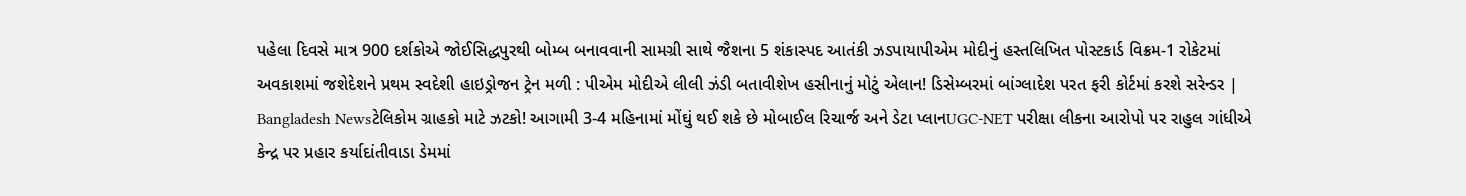પહેલા દિવસે માત્ર 900 દર્શકોએ જોઈસિદ્ધપુરથી બોમ્બ બનાવવાની સામગ્રી સાથે જૈશના 5 શંકાસ્પદ આતંકી ઝડપાયાપીએમ મોદીનું હસ્તલિખિત પોસ્ટકાર્ડ વિક્રમ-1 રોકેટમાં અવકાશમાં જશેદેશને પ્રથમ સ્વદેશી હાઇડ્રોજન ટ્રેન મળી : પીએમ મોદીએ લીલી ઝંડી બતાવીશેખ હસીનાનું મોટું એલાન! ડિસેમ્બરમાં બાંગ્લાદેશ પરત ફરી કોર્ટમાં કરશે સરેન્ડર | Bangladesh Newsટેલિકોમ ગ્રાહકો માટે ઝટકો! આગામી 3-4 મહિનામાં મોંઘું થઈ શકે છે મોબાઈલ રિચાર્જ અને ડેટા પ્લાનUGC-NET પરીક્ષા લીકના આરોપો પર રાહુલ ગાંધીએ કેન્દ્ર પર પ્રહાર કર્યાદાંતીવાડા ડેમમાં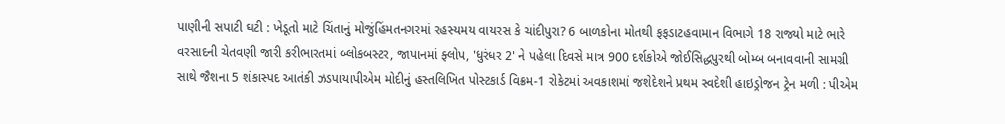પાણીની સપાટી ઘટી : ખેડૂતો માટે ચિંતાનું મોજુંહિંમતનગરમાં રહસ્યમય વાયરસ કે ચાંદીપુરા? 6 બાળકોના મોતથી ફફડાટહવામાન વિભાગે 18 રાજ્યો માટે ભારે વરસાદની ચેતવણી જારી કરીભારતમાં બ્લોકબસ્ટર, જાપાનમાં ફ્લોપ, 'ધુરંધર 2' ને પહેલા દિવસે માત્ર 900 દર્શકોએ જોઈસિદ્ધપુરથી બોમ્બ બનાવવાની સામગ્રી સાથે જૈશના 5 શંકાસ્પદ આતંકી ઝડપાયાપીએમ મોદીનું હસ્તલિખિત પોસ્ટકાર્ડ વિક્રમ-1 રોકેટમાં અવકાશમાં જશેદેશને પ્રથમ સ્વદેશી હાઇડ્રોજન ટ્રેન મળી : પીએમ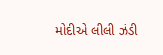મોદીએ લીલી ઝંડી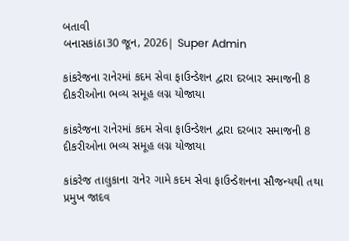બતાવી
બનાસકાંઠા30 જૂન, 2026| Super Admin

કાંકરેજના રાનેરમાં કદમ સેવા ફાઉન્ડેશન દ્વારા દરબાર સમાજની 8 દીકરીઓના ભવ્ય સમૂહ લગ્ન યોજાયા

કાંકરેજના રાનેરમાં કદમ સેવા ફાઉન્ડેશન દ્વારા દરબાર સમાજની 8 દીકરીઓના ભવ્ય સમૂહ લગ્ન યોજાયા

કાંકરેજ તાલુકાના રાનેર ગામે કદમ સેવા ફાઉન્ડેશનના સૌજન્યથી તથા પ્રમુખ જાદવ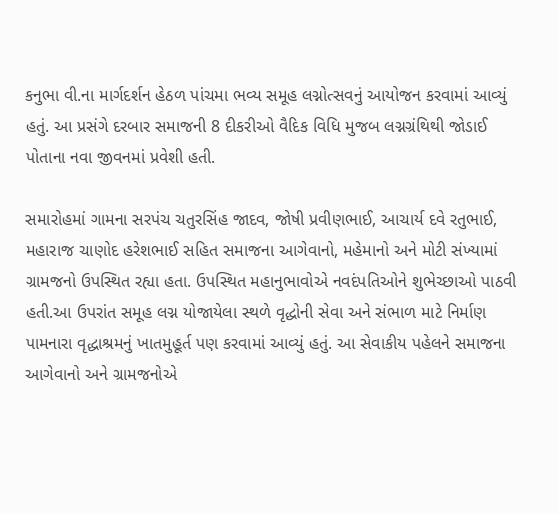કનુભા વી.ના માર્ગદર્શન હેઠળ પાંચમા ભવ્ય સમૂહ લગ્નોત્સવનું આયોજન કરવામાં આવ્યું હતું. આ પ્રસંગે દરબાર સમાજની 8 દીકરીઓ વૈદિક વિધિ મુજબ લગ્નગ્રંથિથી જોડાઈ પોતાના નવા જીવનમાં પ્રવેશી હતી.

સમારોહમાં ગામના સરપંચ ચતુરસિંહ જાદવ, જોષી પ્રવીણભાઈ, આચાર્ય દવે રતુભાઈ, મહારાજ ચાણોદ હરેશભાઈ સહિત સમાજના આગેવાનો, મહેમાનો અને મોટી સંખ્યામાં ગ્રામજનો ઉપસ્થિત રહ્યા હતા. ઉપસ્થિત મહાનુભાવોએ નવદંપતિઓને શુભેચ્છાઓ પાઠવી હતી.આ ઉપરાંત સમૂહ લગ્ન યોજાયેલા સ્થળે વૃદ્ધોની સેવા અને સંભાળ માટે નિર્માણ પામનારા વૃદ્ધાશ્રમનું ખાતમુહૂર્ત પણ કરવામાં આવ્યું હતું. આ સેવાકીય પહેલને સમાજના આગેવાનો અને ગ્રામજનોએ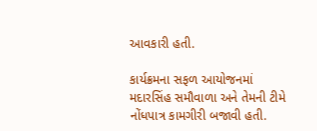આવકારી હતી.

કાર્યક્રમના સફળ આયોજનમાં મદારસિંહ સમૌવાળા અને તેમની ટીમે નોંધપાત્ર કામગીરી બજાવી હતી.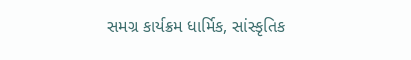સમગ્ર કાર્યક્રમ ધાર્મિક, સાંસ્કૃતિક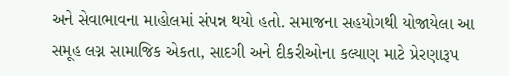અને સેવાભાવના માહોલમાં સંપન્ન થયો હતો. સમાજના સહયોગથી યોજાયેલા આ સમૂહ લગ્ન સામાજિક એકતા, સાદગી અને દીકરીઓના કલ્યાણ માટે પ્રેરણારૂપ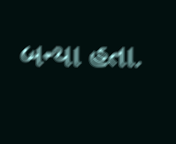બન્યા હતા.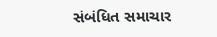સંબંધિત સમાચાર